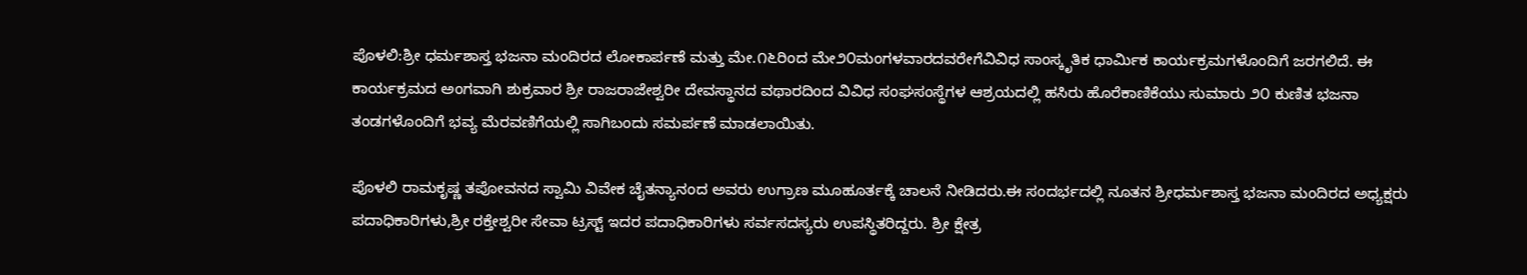ಪೊಳಲಿ:ಶ್ರೀ ಧರ್ಮಶಾಸ್ತ ಭಜನಾ ಮಂದಿರದ ಲೋಕಾರ್ಪಣೆ ಮತ್ತು ಮೇ.೧೬ರಿಂದ ಮೇ೨೦ಮಂಗಳವಾರದವರೇಗೆವಿವಿಧ ಸಾಂಸ್ಕೃತಿಕ ಧಾರ್ಮಿಕ ಕಾರ್ಯಕ್ರಮಗಳೊಂದಿಗೆ ಜರಗಲಿದೆ. ಈ ಕಾರ್ಯಕ್ರಮದ ಅಂಗವಾಗಿ ಶುಕ್ರವಾರ ಶ್ರೀ ರಾಜರಾಜೇಶ್ವರೀ ದೇವಸ್ಥಾನದ ವಥಾರದಿಂದ ವಿವಿಧ ಸಂಘಸಂಸ್ಥೆಗಳ ಆಶ್ರಯದಲ್ಲಿ ಹಸಿರು ಹೊರೆಕಾಣಿಕೆಯು ಸುಮಾರು ೨೦ ಕುಣಿತ ಭಜನಾ ತಂಡಗಳೊಂದಿಗೆ ಭವ್ಯ ಮೆರವಣಿಗೆಯಲ್ಲಿ ಸಾಗಿಬಂದು ಸಮರ್ಪಣೆ ಮಾಡಲಾಯಿತು.

ಪೊಳಲಿ ರಾಮಕೃಷ್ಣ ತಪೋವನದ ಸ್ವಾಮಿ ವಿವೇಕ ಚೈತನ್ಯಾನಂದ ಅವರು ಉಗ್ರಾಣ ಮೂಹೂರ್ತಕ್ಕೆ ಚಾಲನೆ ನೀಡಿದರು.ಈ ಸಂದರ್ಭದಲ್ಲಿ ನೂತನ ಶ್ರೀಧರ್ಮಶಾಸ್ತ ಭಜನಾ ಮಂದಿರದ ಅಧ್ಯಕ್ಷರು ಪದಾಧಿಕಾರಿಗಳು,ಶ್ರೀ ರಕ್ತೇಶ್ವರೀ ಸೇವಾ ಟ್ರಸ್ಟ್ ಇದರ ಪದಾಧಿಕಾರಿಗಳು ಸರ್ವಸದಸ್ಯರು ಉಪಸ್ಥಿತರಿದ್ದರು. ಶ್ರೀ ಕ್ಷೇತ್ರ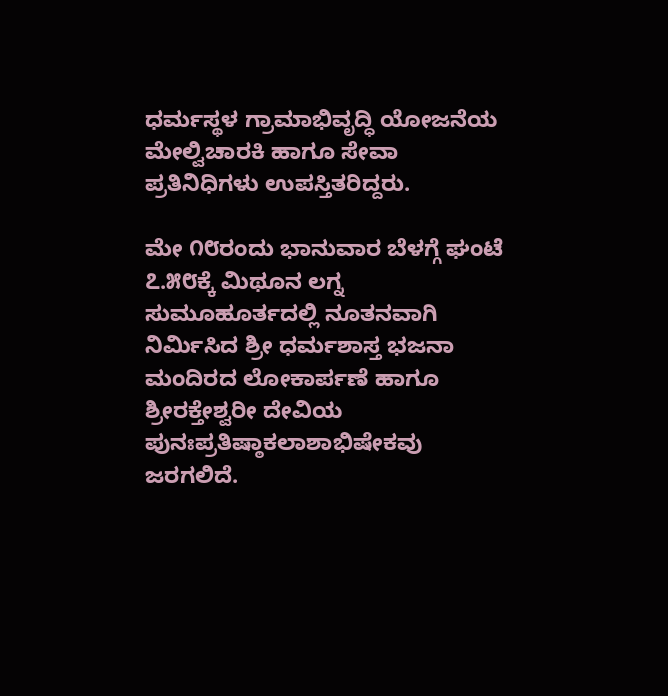ಧರ್ಮಸ್ಥಳ ಗ್ರಾಮಾಭಿವೃದ್ಧಿ ಯೋಜನೆಯ ಮೇಲ್ವಿಚಾರಕಿ ಹಾಗೂ ಸೇವಾ ಪ್ರತಿನಿಧಿಗಳು ಉಪಸ್ತಿತರಿದ್ದರು.

ಮೇ ೧೮ರಂದು ಭಾನುವಾರ ಬೆಳಗ್ಗೆ ಘಂಟೆ ೭.೫೮ಕ್ಕೆ ಮಿಥೂನ ಲಗ್ನ ಸುಮೂಹೂರ್ತದಲ್ಲಿ ನೂತನವಾಗಿ ನಿರ್ಮಿಸಿದ ಶ್ರೀ ಧರ್ಮಶಾಸ್ತ ಭಜನಾ ಮಂದಿರದ ಲೋಕಾರ್ಪಣೆ ಹಾಗೂ ಶ್ರೀರಕ್ತೇಶ್ವರೀ ದೇವಿಯ ಪುನಃಪ್ರತಿಷ್ಠಾಕಲಾಶಾಭಿಷೇಕವು ಜರಗಲಿದೆ.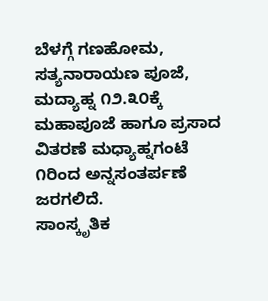ಬೆಳಗ್ಗೆ ಗಣಹೋಮ, ಸತ್ಯನಾರಾಯಣ ಪೂಜೆ, ಮದ್ಯಾಹ್ನ ೧೨.೩೦ಕ್ಕೆ ಮಹಾಪೂಜೆ ಹಾಗೂ ಪ್ರಸಾದ ವಿತರಣೆ ಮಧ್ಯಾಹ್ನಗಂಟೆ ೧ರಿಂದ ಅನ್ನಸಂತರ್ಪಣೆ ಜರಗಲಿದೆ.
ಸಾಂಸ್ಕೃತಿಕ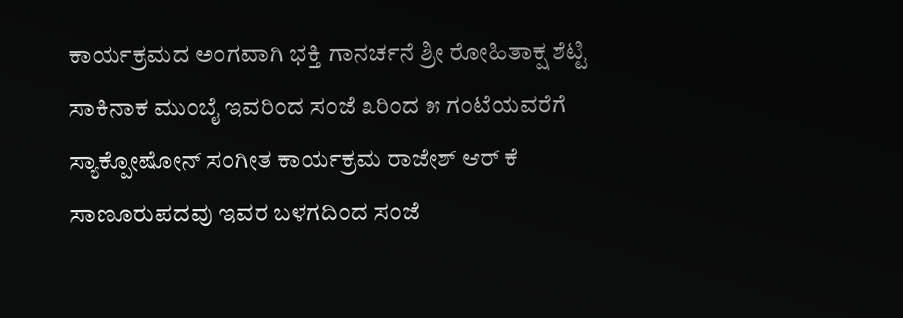ಕಾರ್ಯಕ್ರಮದ ಅಂಗವಾಗಿ ಭಕ್ತಿ ಗಾನರ್ಚನೆ ಶ್ರೀ ರೋಹಿತಾಕ್ಷ ಶೆಟ್ಟಿ ಸಾಕಿನಾಕ ಮುಂಬೈ ಇವರಿಂದ ಸಂಜೆ ೩ರಿಂದ ೫ ಗಂಟೆಯವರೆಗೆ ಸ್ಯಾಕ್ಪೋಷೋನ್ ಸಂಗೀತ ಕಾರ್ಯಕ್ರಮ ರಾಜೇಶ್ ಆರ್ ಕೆ ಸಾಣೂರುಪದವು ಇವರ ಬಳಗದಿಂದ ಸಂಜೆ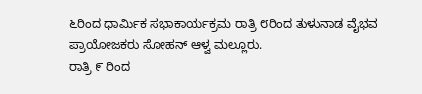೬ರಿಂದ ಧಾರ್ಮಿಕ ಸಭಾಕಾರ್ಯಕ್ರಮ ರಾತ್ರಿ ೮ರಿಂದ ತುಳುನಾಡ ವೈಭವ ಪ್ರಾಯೋಜಕರು ಸೋಹನ್ ಆಳ್ವ ಮಲ್ಲೂರು.
ರಾತ್ರಿ ೯ ರಿಂದ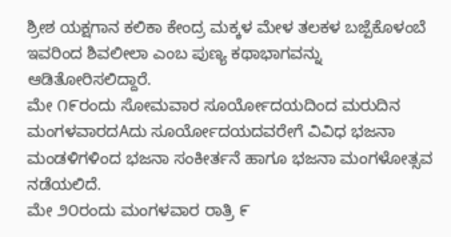ಶ್ರೀಶ ಯಕ್ಷಗಾನ ಕಲಿಕಾ ಕೇಂದ್ರ ಮಕ್ಕಳ ಮೇಳ ತಲಕಳ ಬಜ್ಪೆಕೊಳಂಬೆ ಇವರಿಂದ ಶಿವಲೀಲಾ ಎಂಬ ಪುಣ್ಯ ಕಥಾಭಾಗವನ್ನು ಆಡಿತೋರಿಸಲಿದ್ದಾರೆ.
ಮೇ ೧೯ರಂದು ಸೋಮವಾರ ಸೂರ್ಯೋದಯದಿಂದ ಮರುದಿನ ಮಂಗಳವಾರದAದು ಸೂರ್ಯೋದಯದವರೇಗೆ ವಿವಿಧ ಭಜನಾ ಮಂಡಳಿಗಳಿಂದ ಭಜನಾ ಸಂಕೀರ್ತನೆ ಹಾಗೂ ಭಜನಾ ಮಂಗಳೋತ್ಸವ ನಡೆಯಲಿದೆ.
ಮೇ ೨೦ರಂದು ಮಂಗಳವಾರ ರಾತ್ರಿ ೯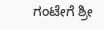ಗಂಟೇಗೆ ಶ್ರೀ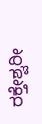ರಕ್ತೇಶ್ವರೀ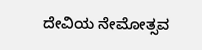ದೇವಿಯ ನೇಮೋತ್ಸವ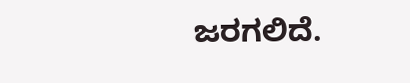ಜರಗಲಿದೆ.